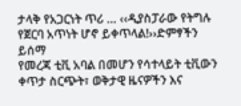ታላቅ የአጋርነት ጥሪ … ‹‹ዲያስፓራው የትግሉ የጀርባ አጥነት ሆኖ ይቀጥላል!››ድምፃችን ይሰማ
የመረጃ ቲቪ አባል በመሆን የሳተላይት ቲቪውን ቀጥታ ስርጭት፣ ወቅታዊ ዜናዎችን እና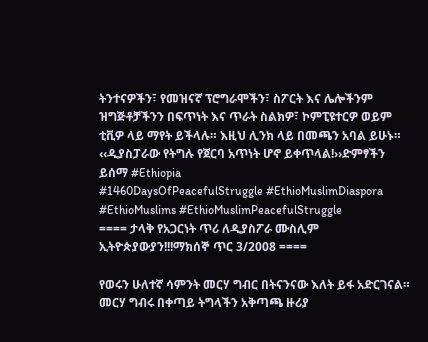ትንተናዎችን፣ የመዝናኛ ፕሮግራሞችን፣ ስፖርት እና ሌሎችንም ዝግጅቶቻችንን በፍጥነት እና ጥራት ስልክዎ፣ ኮምፒዩተርዎ ወይም ቲቪዎ ላይ ማየት ይችላሉ። እዚህ ሊንክ ላይ በመጫን አባል ይሁኑ።
‹‹ዲያስፓራው የትግሉ የጀርባ አጥነት ሆኖ ይቀጥላል!››ድምፃችን ይሰማ #Ethiopia
#1460DaysOfPeacefulStruggle #EthioMuslimDiaspora #EthioMuslims #EthioMuslimPeacefulStruggle
==== ታላቅ የአጋርነት ጥሪ ለዲያስፖራ ሙስሊም ኢትዮጵያውያን!!!ማክሰኞ ጥር 3/2008 ====

የወሩን ሁለተኛ ሳምንት መርሃ ግብር በትናንናው እለት ይፋ አድርገናል። መርሃ ግብሩ በቀጣይ ትግላችን አቅጣጫ ዙሪያ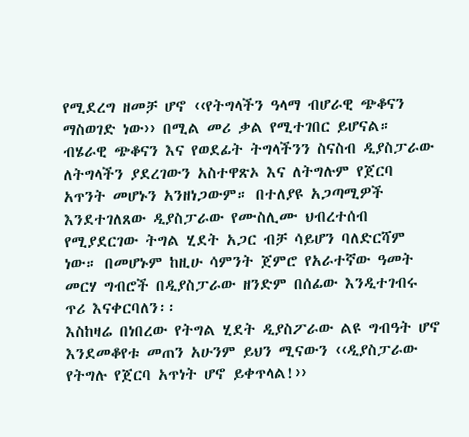የሚደረግ ዘመቻ ሆኖ ‹‹የትግላችን ዓላማ ብሆራዊ ጭቆናን ማስወገድ ነው›› በሚል መሪ ቃል የሚተገበር ይሆናል። ብሄራዊ ጭቆናን እና የወደፊት ትግላችንን ስናስብ ዲያስፓራው ለትግላችን ያደረገውን አስተዋጽኦ እና ለትግሉም የጀርባ አጥንት መሆኑን አንዘነጋውም። በተለያዩ አጋጣሚዎች እንደተገለጸው ዲያስፓራው የሙስሊሙ ህብረተሰብ የሚያደርገው ትግል ሂደት አጋር ብቻ ሳይሆን ባለድርሻም ነው። በመሆኑም ከዚሁ ሳምንት ጀምሮ የአራተኛው ዓመት መርሃ ግብሮች በዲያስፓራው ዘንድም በሰፊው እንዲተገብሩ ጥሪ እናቀርባለን፡፡
እስከዛሬ በነበረው የትግል ሂደት ዲያስፖራው ልዩ ግብዓት ሆኖ እንደመቆየቱ መጠን አሁንም ይህን ሚናውን ‹‹ዲያስፓራው የትግሉ የጀርባ አጥነት ሆኖ ይቀጥላል!››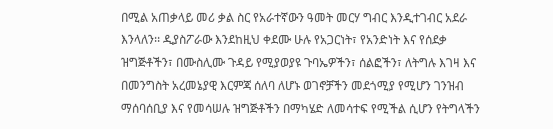በሚል አጠቃላይ መሪ ቃል ስር የአራተኛውን ዓመት መርሃ ግብር እንዲተገብር አደራ እንላለን፡፡ ዲያስፖራው እንደከዚህ ቀደሙ ሁሉ የአጋርነት፣ የአንድነት እና የሰደቃ ዝግጅቶችን፣ በሙስሊሙ ጉዳይ የሚያወያዩ ጉባኤዎችን፣ ሰልፎችን፣ ለትግሉ እገዛ እና በመንግስት አረመኔያዊ እርምጃ ሰለባ ለሆኑ ወገኖቻችን መደጎሚያ የሚሆን ገንዝብ ማሰባሰቢያ እና የመሳሠሉ ዝግጅቶችን በማካሄድ ለመሳተፍ የሚችል ሲሆን የትግላችን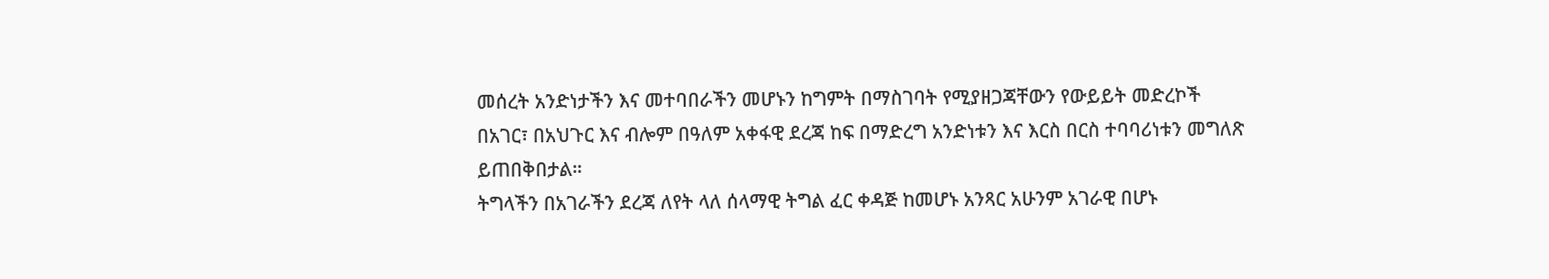መሰረት አንድነታችን እና መተባበራችን መሆኑን ከግምት በማስገባት የሚያዘጋጃቸውን የውይይት መድረኮች በአገር፣ በአህጉር እና ብሎም በዓለም አቀፋዊ ደረጃ ከፍ በማድረግ አንድነቱን እና እርስ በርስ ተባባሪነቱን መግለጽ ይጠበቅበታል።
ትግላችን በአገራችን ደረጃ ለየት ላለ ሰላማዊ ትግል ፈር ቀዳጅ ከመሆኑ አንጻር አሁንም አገራዊ በሆኑ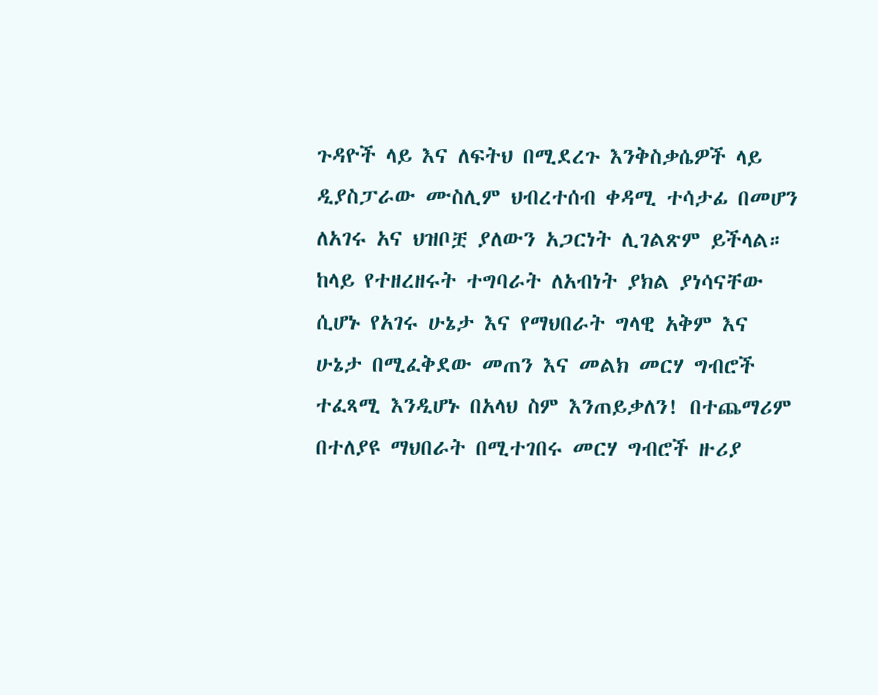ጉዳዮች ላይ እና ለፍትህ በሚደረጉ እንቅስቃሴዎች ላይ ዲያስፓራው ሙስሊም ህብረተሰብ ቀዳሚ ተሳታፊ በመሆን ለአገሩ አና ህዝቦቿ ያለውን አጋርነት ሊገልጽም ይችላል። ከላይ የተዘረዘሩት ተግባራት ለአብነት ያክል ያነሳናቸው ሲሆኑ የአገሩ ሁኔታ እና የማህበራት ግላዊ አቅም እና ሁኔታ በሚፈቅደው መጠን እና መልክ መርሃ ግብሮች ተፈጻሚ እንዲሆኑ በአላህ ስም እንጠይቃለን! በተጨማሪም በተለያዩ ማህበራት በሚተገበሩ መርሃ ግብሮች ዙሪያ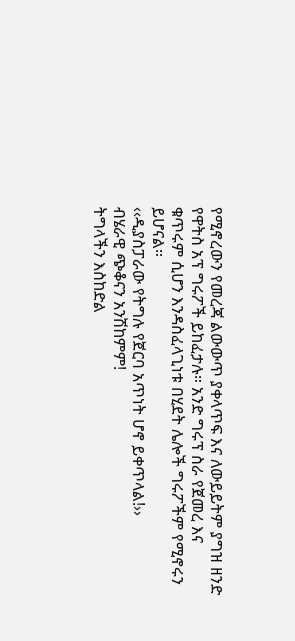የሚኖረውን የመረጃ ልውውጥ ያቀላጥፍ እና ለውይይትም ያግዝ ዘንድ የዋትስ አፕ ግሩፖች ይከፈታሉ። አንድ ግሩፕ ስራ የጀመረ እና ቁጥሩም ሲሆን እንዳስፈላጊነቱ በሂደት ሌሎች ግሩፖችም የሚኖሩን ይሆናል።
‹‹ዲያስፓራው የትግሉ የጀርባ አጥነት ሆኖ ይቀጥላል!››
ብሄራዊ ጭቆናን አንሽከምም!
ትግላችን እስከድል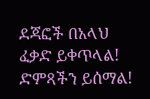ደጃፎች በአላህ ፈቃድ ይቀጥላል!
ድምጻችን ይሰማል!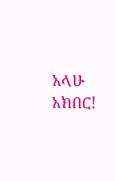አላሁ አክበር!